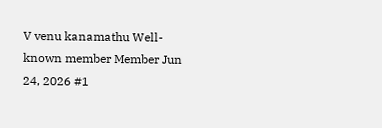V venu kanamathu Well-known member Member Jun 24, 2026 #1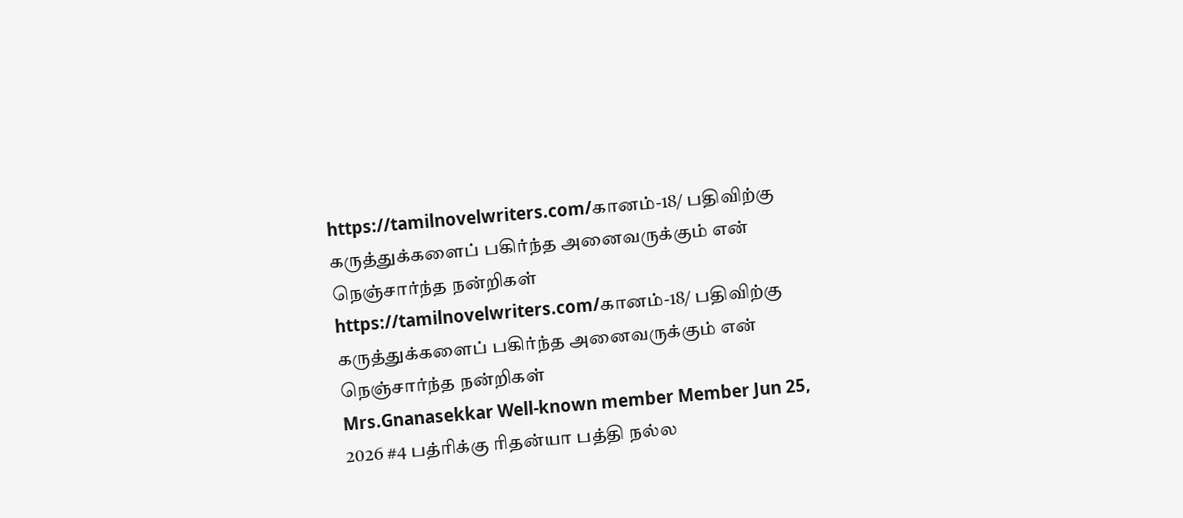https://tamilnovelwriters.com/கானம்-18/ பதிவிற்கு கருத்துக்களைப் பகிர்ந்த அனைவருக்கும் என் நெஞ்சார்ந்த நன்றிகள்
https://tamilnovelwriters.com/கானம்-18/ பதிவிற்கு கருத்துக்களைப் பகிர்ந்த அனைவருக்கும் என் நெஞ்சார்ந்த நன்றிகள்
Mrs.Gnanasekkar Well-known member Member Jun 25, 2026 #4 பத்ரிக்கு ரிதன்யா பத்தி நல்ல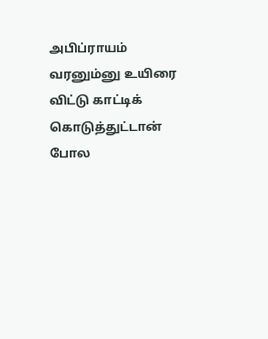அபிப்ராயம் வரனும்னு உயிரை விட்டு காட்டிக் கொடுத்துட்டான் போல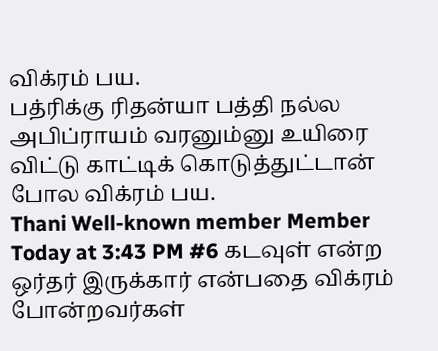விக்ரம் பய.
பத்ரிக்கு ரிதன்யா பத்தி நல்ல அபிப்ராயம் வரனும்னு உயிரை விட்டு காட்டிக் கொடுத்துட்டான் போல விக்ரம் பய.
Thani Well-known member Member Today at 3:43 PM #6 கடவுள் என்ற ஒர்தர் இருக்கார் என்பதை விக்ரம் போன்றவர்கள்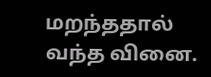மறந்ததால் வந்த வினை.